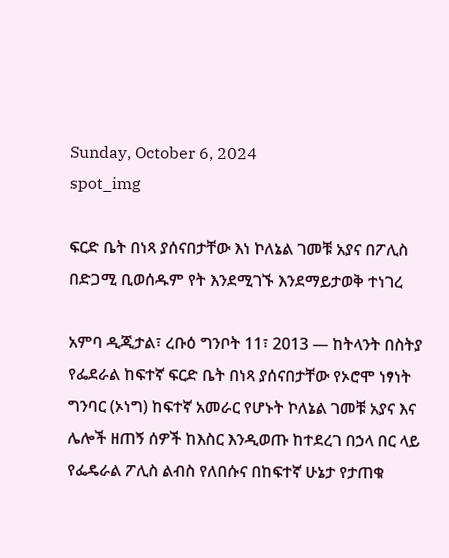Sunday, October 6, 2024
spot_img

ፍርድ ቤት በነጻ ያሰናበታቸው እነ ኮለኔል ገመቹ አያና በፖሊስ በድጋሚ ቢወሰዱም የት እንደሚገኙ እንደማይታወቅ ተነገረ

አምባ ዲጂታል፣ ረቡዕ ግንቦት 11፣ 2013 ― ከትላንት በስትያ የፌደራል ከፍተኛ ፍርድ ቤት በነጻ ያሰናበታቸው የኦሮሞ ነፃነት ግንባር (ኦነግ) ከፍተኛ አመራር የሆኑት ኮለኔል ገመቹ አያና እና ሌሎች ዘጠኝ ሰዎች ከእስር እንዲወጡ ከተደረገ በኃላ በር ላይ የፌዴራል ፖሊስ ልብስ የለበሱና በከፍተኛ ሁኔታ የታጠቁ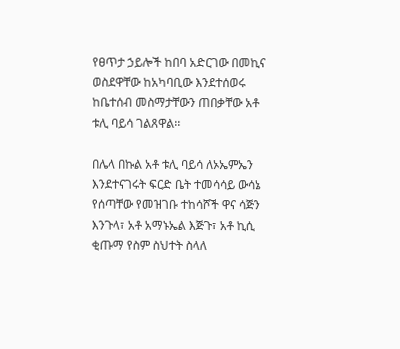የፀጥታ ኃይሎች ከበባ አድርገው በመኪና ወስደዋቸው ከአካባቢው እንደተሰወሩ ከቤተሰብ መስማታቸውን ጠበቃቸው አቶ ቱሊ ባይሳ ገልጸዋል፡፡

በሌላ በኩል አቶ ቱሊ ባይሳ ለኦኤምኤን እንደተናገሩት ፍርድ ቤት ተመሳሳይ ውሳኔ የሰጣቸው የመዝገቡ ተከሳሾች ዋና ሳጅን እንጉላ፣ አቶ አማኑኤል እጅጉ፣ አቶ ኪሲ ቂጡማ የስም ስህተት ስላለ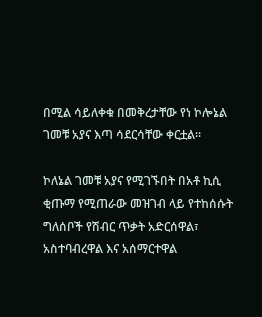በሚል ሳይለቀቁ በመቅረታቸው የነ ኮሎኔል ገመቹ አያና እጣ ሳደርሳቸው ቀርቷል፡፡

ኮለኔል ገመቹ አያና የሚገኙበት በአቶ ኪሲ ቂጡማ የሚጠራው መዝገብ ላይ የተከሰሱት ግለሰቦች የሽብር ጥቃት አድርሰዋል፣ አስተባብረዋል እና አሰማርተዋል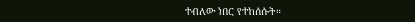ተብለው ነበር የተከሰሱት።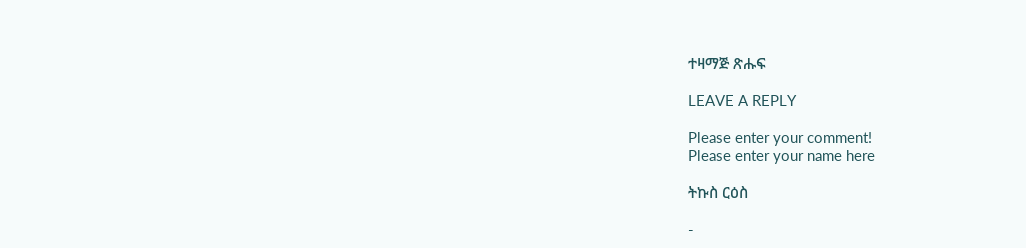ተዛማጅ ጽሑፍ

LEAVE A REPLY

Please enter your comment!
Please enter your name here

ትኩስ ርዕስ

-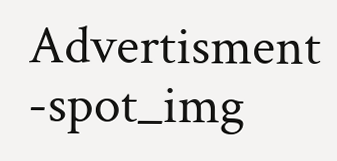Advertisment -spot_img